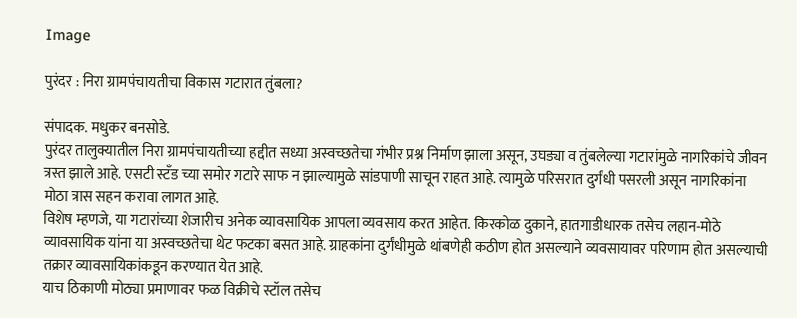Image

पुरंदर : निरा ग्रामपंचायतीचा विकास गटारात तुंबला?

संपादक. मधुकर बनसोडे.
पुरंदर तालुक्यातील निरा ग्रामपंचायतीच्या हद्दीत सध्या अस्वच्छतेचा गंभीर प्रश्न निर्माण झाला असून, उघड्या व तुंबलेल्या गटारांमुळे नागरिकांचे जीवन त्रस्त झाले आहे. एसटी स्टँड च्या समोर गटारे साफ न झाल्यामुळे सांडपाणी साचून राहत आहे. त्यामुळे परिसरात दुर्गंधी पसरली असून नागरिकांना मोठा त्रास सहन करावा लागत आहे.
विशेष म्हणजे, या गटारांच्या शेजारीच अनेक व्यावसायिक आपला व्यवसाय करत आहेत. किरकोळ दुकाने, हातगाडीधारक तसेच लहान-मोठे व्यावसायिक यांना या अस्वच्छतेचा थेट फटका बसत आहे. ग्राहकांना दुर्गंधीमुळे थांबणेही कठीण होत असल्याने व्यवसायावर परिणाम होत असल्याची तक्रार व्यावसायिकांकडून करण्यात येत आहे.
याच ठिकाणी मोठ्या प्रमाणावर फळ विक्रीचे स्टॉल तसेच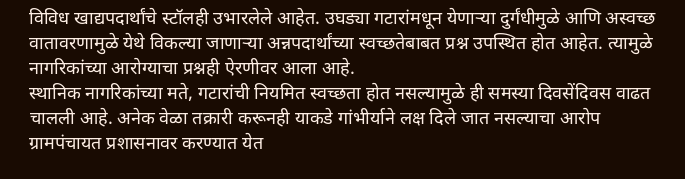विविध खाद्यपदार्थांचे स्टॉलही उभारलेले आहेत. उघड्या गटारांमधून येणाऱ्या दुर्गंधीमुळे आणि अस्वच्छ वातावरणामुळे येथे विकल्या जाणाऱ्या अन्नपदार्थांच्या स्वच्छतेबाबत प्रश्न उपस्थित होत आहेत. त्यामुळे नागरिकांच्या आरोग्याचा प्रश्नही ऐरणीवर आला आहे.
स्थानिक नागरिकांच्या मते, गटारांची नियमित स्वच्छता होत नसल्यामुळे ही समस्या दिवसेंदिवस वाढत चालली आहे. अनेक वेळा तक्रारी करूनही याकडे गांभीर्याने लक्ष दिले जात नसल्याचा आरोप ग्रामपंचायत प्रशासनावर करण्यात येत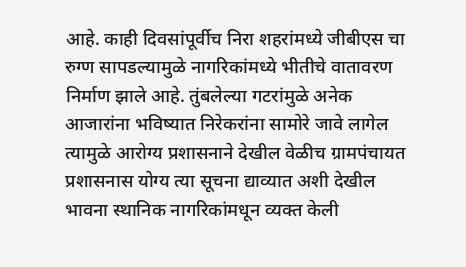आहे. काही दिवसांपूर्वीच निरा शहरांमध्ये जीबीएस चा रुग्ण सापडल्यामुळे नागरिकांमध्ये भीतीचे वातावरण निर्माण झाले आहे. तुंबलेल्या गटरांमुळे अनेक आजारांना भविष्यात निरेकरांना सामोरे जावे लागेल त्यामुळे आरोग्य प्रशासनाने देखील वेळीच ग्रामपंचायत प्रशासनास योग्य त्या सूचना द्याव्यात अशी देखील भावना स्थानिक नागरिकांमधून व्यक्त केली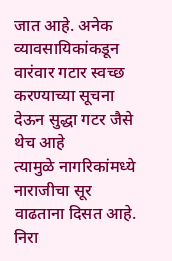जात आहे. अनेक व्यावसायिकांकडून वारंवार गटार स्वच्छ करण्याच्या सूचना देऊन सुद्धा गटर जैसे थेच आहे
त्यामुळे नागरिकांमध्ये नाराजीचा सूर वाढताना दिसत आहे.
निरा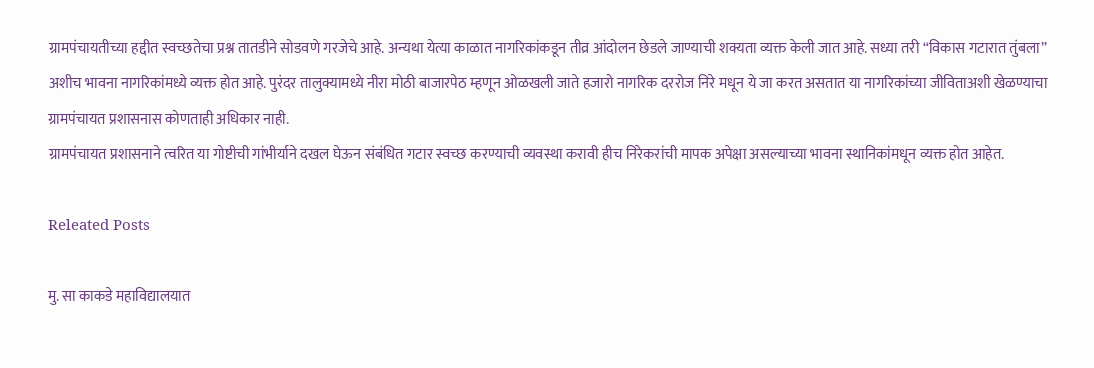ग्रामपंचायतीच्या हद्दीत स्वच्छतेचा प्रश्न तातडीने सोडवणे गरजेचे आहे. अन्यथा येत्या काळात नागरिकांकडून तीव्र आंदोलन छेडले जाण्याची शक्यता व्यक्त केली जात आहे. सध्या तरी “विकास गटारात तुंबला” अशीच भावना नागरिकांमध्ये व्यक्त होत आहे. पुरंदर तालुक्यामध्ये नीरा मोठी बाजारपेठ म्हणून ओळखली जाते हजारो नागरिक दररोज निरे मधून ये जा करत असतात या नागरिकांच्या जीविताअशी खेळण्याचा ग्रामपंचायत प्रशासनास कोणताही अधिकार नाही.
ग्रामपंचायत प्रशासनाने त्वरित या गोष्टीची गांभीर्याने दखल घेऊन संबंधित गटार स्वच्छ करण्याची व्यवस्था करावी हीच निरेकरांची मापक अपेक्षा असल्याच्या भावना स्थानिकांमधून व्यक्त होत आहेत.

Releated Posts

मु. सा काकडे महाविद्यालयात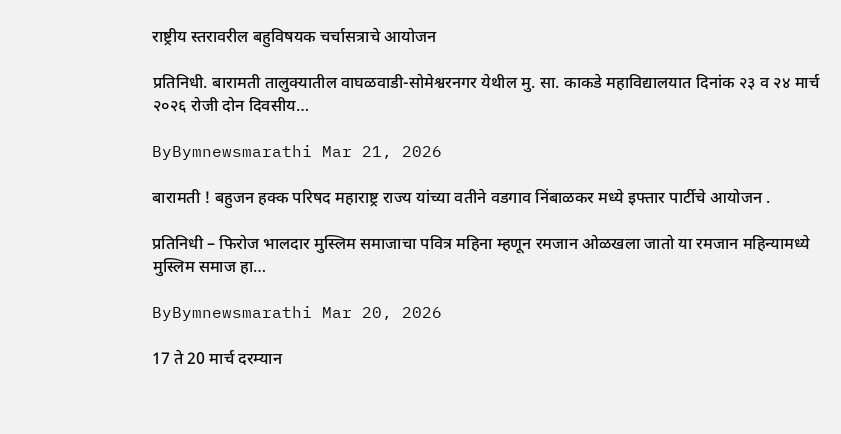राष्ट्रीय स्तरावरील बहुविषयक चर्चासत्राचे आयोजन

प्रतिनिधी. बारामती तालुक्यातील वाघळवाडी-सोमेश्वरनगर येथील मु. सा. काकडे महाविद्यालयात दिनांक २३ व २४ मार्च २०२६ रोजी दोन दिवसीय…

ByBymnewsmarathi Mar 21, 2026

बारामती ! बहुजन हक्क परिषद महाराष्ट्र राज्य यांच्या वतीने वडगाव निंबाळकर मध्ये इफ्तार पार्टीचे आयोजन .

प्रतिनिधी – फिरोज भालदार मुस्लिम समाजाचा पवित्र महिना म्हणून रमजान ओळखला जातो या रमजान महिन्यामध्ये मुस्लिम समाज हा…

ByBymnewsmarathi Mar 20, 2026

17 ते 20 मार्च दरम्यान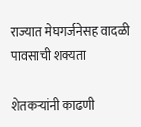राज्यात मेघगर्जनेसह वादळी पावसाची शक्यता

शेतकऱ्यांनी काढणी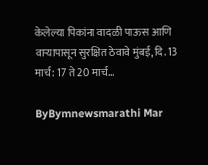केलेल्या पिकांना वादळी पाऊस आणि वाऱ्यापासून सुरक्षित ठेवावे मुंबई, दि. 13 मार्च: 17 ते 20 मार्च…

ByBymnewsmarathi Mar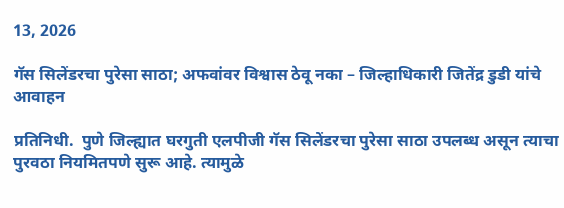13, 2026

गॅस सिलेंडरचा पुरेसा साठा; अफवांवर विश्वास ठेवू नका – जिल्हाधिकारी जितेंद्र डुडी यांचे आवाहन

प्रतिनिधी.  पुणे जिल्ह्यात घरगुती एलपीजी गॅस सिलेंडरचा पुरेसा साठा उपलब्ध असून त्याचा पुरवठा नियमितपणे सुरू आहे. त्यामुळे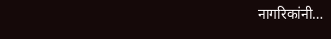नागरिकांनी…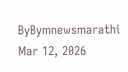ByBymnewsmarathi Mar 12, 2026